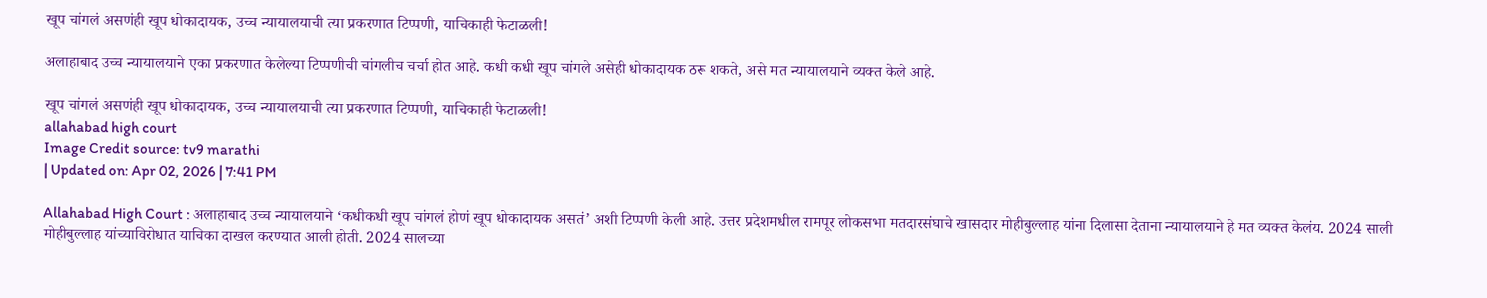खूप चांगलं असणंही खूप धोकादायक, उच्च न्यायालयाची त्या प्रकरणात टिप्पणी, याचिकाही फेटाळली!

अलाहाबाद उच्च न्यायालयाने एका प्रकरणात केलेल्या टिप्पणीची चांगलीच चर्चा होत आहे. कधी कधी खूप चांगले असेही धोकादायक ठरू शकते, असे मत न्यायालयाने व्यक्त केले आहे.

खूप चांगलं असणंही खूप धोकादायक, उच्च न्यायालयाची त्या प्रकरणात टिप्पणी, याचिकाही फेटाळली!
allahabad high court
Image Credit source: tv9 marathi
| Updated on: Apr 02, 2026 | 7:41 PM

Allahabad High Court : अलाहाबाद उच्च न्यायालयाने ‘कधीकधी खूप चांगलं होणं खूप धोकादायक असतं’ अशी टिप्पणी केली आहे. उत्तर प्रदेशमधील रामपूर लोकसभा मतदारसंघाचे खासदार मोहीबुल्लाह यांना दिलासा देताना न्यायालयाने हे मत व्यक्त केलंय. 2024 साली मोहीबुल्लाह यांच्याविरोधात याचिका दाखल करण्यात आली होती. 2024 सालच्या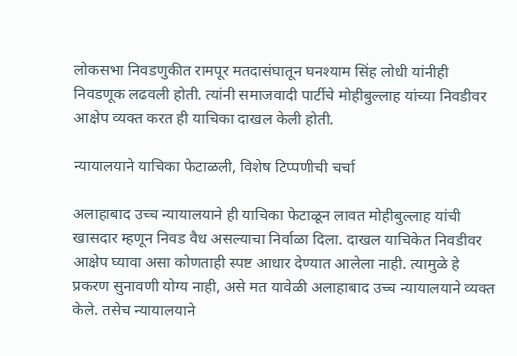लोकसभा निवडणुकीत रामपूर मतदासंघातून घनश्याम सिंह लोधी यांनीही निवडणूक लढवली होती. त्यांनी समाजवादी पार्टीचे मोहीबुल्लाह यांच्या निवडीवर आक्षेप व्यक्त करत ही याचिका दाखल केली होती.

न्यायालयाने याचिका फेटाळली, विशेष टिप्पणीची चर्चा

अलाहाबाद उच्च न्यायालयाने ही याचिका फेटाळून लावत मोहीबुल्लाह यांची खासदार म्हणून निवड वैध असल्याचा निर्वाळा दिला. दाखल याचिकेत निवडीवर आक्षेप घ्यावा असा कोणताही स्पष्ट आधार देण्यात आलेला नाही. त्यामुळे हे प्रकरण सुनावणी योग्य नाही, असे मत यावेळी अलाहाबाद उच्च न्यायालयाने व्यक्त केले. तसेच न्यायालयाने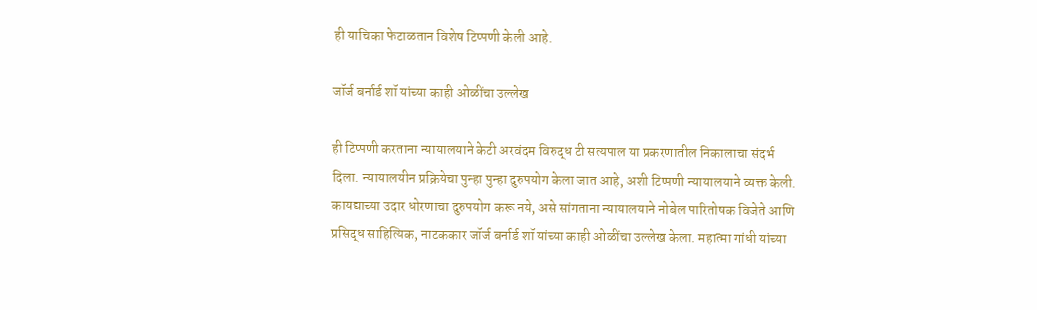ही याचिका फेटाळतान विशेष टिप्पणी केली आहे.

जॉर्ज बर्नार्ड शॉ यांच्या काही ओळींचा उल्लेख

ही टिप्पणी करताना न्यायालयाने केटी अरवंदम विरुद्ध टी सत्यपाल या प्रकरणातील निकालाचा संदर्भ दिला. न्यायालयीन प्रक्रियेचा पुन्हा पुन्हा दुरुपयोग केला जात आहे, अशी टिप्पणी न्यायालयाने व्यक्त केली. कायद्याच्या उदार धोरणाचा दुरुपयोग करू नये, असे सांगताना न्यायालयाने नोबेल पारितोषक विजेते आणि प्रसिद्ध साहित्यिक, नाटककार जॉर्ज बर्नार्ड शॉ यांच्या काही ओळींचा उल्लेख केला. महात्मा गांधी यांच्या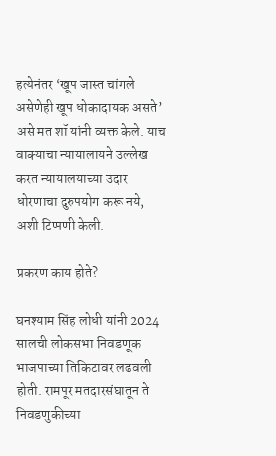हत्येनंतर ‘खूप जास्त चांगले असेणेही खूप धोकादायक असते’ असे मत शॉ यांनी व्यक्त केले. याच वाक्याचा न्यायालायने उल्लेख करत न्यायालयाच्या उदार धोरणाचा दुरुपयोग करू नये, अशी टिप्पणी केली.

प्रकरण काय होते?

घनश्याम सिंह लोधी यांनी 2024 सालची लोकसभा निवडणूक भाजपाच्या तिकिटावर लढवली होती. रामपूर मतदारसंघातून ते निवडणुकीच्या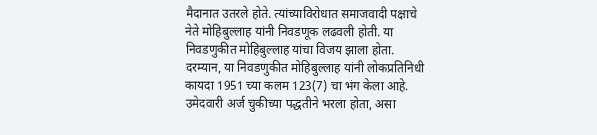मैदानात उतरले होते. त्यांच्याविरोधात समाजवादी पक्षाचे नेते मोहिबुल्लाह यांनी निवडणूक लढवली होती. या निवडणुकीत मोहिबुल्लाह यांचा विजय झाला होता. दरम्यान, या निवडणुकीत मोहिबुल्लाह यांनी लोकप्रतिनिधी कायदा 1951 च्या कलम 123(7) चा भंग केला आहे. उमेदवारी अर्ज चुकीच्या पद्धतीने भरला होता, असा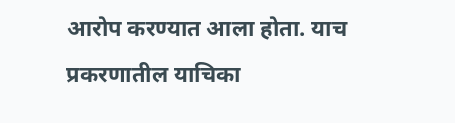आरोप करण्यात आला होता. याच प्रकरणातील याचिका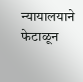न्यायालयाने फेटाळून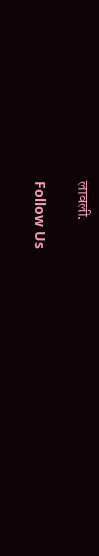लावली.

Follow Us